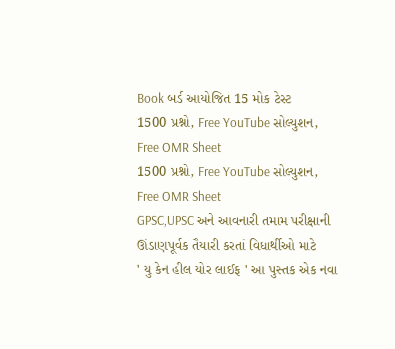Book બર્ડ આયોજિત 15 મોક ટેસ્ટ
1500 પ્રશ્નો, Free YouTube સોલ્યુશન, Free OMR Sheet
1500 પ્રશ્નો, Free YouTube સોલ્યુશન, Free OMR Sheet
GPSC,UPSC અને આવનારી તમામ પરીક્ષાની ઊંડાણપૂર્વક તૈયારી કરતાં વિધાર્થીઓ માટે
' યુ કેન હીલ યોર લાઈફ ' આ પુસ્તક એક નવા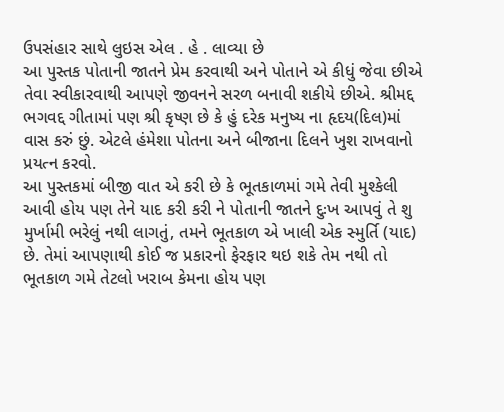ઉપસંહાર સાથે લુઇસ એલ . હે . લાવ્યા છે
આ પુસ્તક પોતાની જાતને પ્રેમ કરવાથી અને પોતાને એ કીધું જેવા છીએ તેવા સ્વીકારવાથી આપણે જીવનને સરળ બનાવી શકીયે છીએ. શ્રીમદ્દ ભગવદ્દ ગીતામાં પણ શ્રી કૃષ્ણ છે કે હું દરેક મનુષ્ય ના હૃદય(દિલ)માં વાસ કરું છું. એટલે હંમેશા પોતના અને બીજાના દિલને ખુશ રાખવાનો પ્રયત્ન કરવો.
આ પુસ્તકમાં બીજી વાત એ કરી છે કે ભૂતકાળમાં ગમે તેવી મુશ્કેલી આવી હોય પણ તેને યાદ કરી કરી ને પોતાની જાતને દુઃખ આપવું તે શુ મુર્ખામી ભરેલું નથી લાગતું, તમને ભૂતકાળ એ ખાલી એક સ્મુર્તિ (યાદ) છે. તેમાં આપણાથી કોઈ જ પ્રકારનો ફેરફાર થઇ શકે તેમ નથી તો ભૂતકાળ ગમે તેટલો ખરાબ કેમના હોય પણ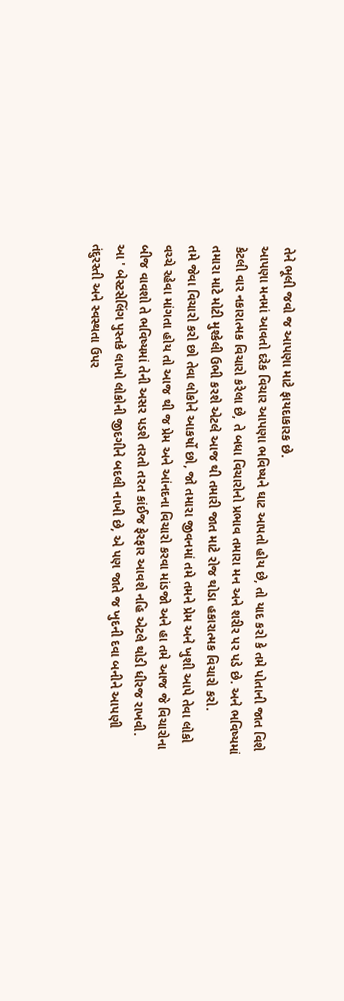તેને ભૂલી જવો જ આપણા માટે ફાયદાકારક છે.
આપણા મનમાં આવતો દરેક વિચાર આપણા ભવિષ્યને ઘાટ આપતો હોય છે, તો યાદ કરો કે તમે પોતાની જાત વિશે કેટલી વાર નકારાત્મક વિચારો કરેલા છે, તે બધા વિચારોનો પ્રભાવ તમારા મન અને શરીર પર પડે છે. અને ભવિષ્યમાં તમારા માટે મોટી મુશ્કેલી ઉભી કરશે એટલે આજ થી તમારી જાત માટે રોજ થોડા હકારાત્મક વિચારો કરો.
તમે જેવા વિચારો કરો છો તેવા લોકોને આકર્ષો છો, જો તમારા જીવનમાં તમે તમને પ્રેમ અને ખુશી આપે તેવા લોકો વચ્ચે રહેવા માંગતા હોય તો આજ થી જ પ્રેમ અને આંનદના વિચારો કરવા માંડજો અને હા તમે આજ જે વિચારોના બીજ વાવશો તે ભવિષ્યમાં તેની અસર પડશે તરતો તરત કાંઈજ ફેરફાર આવશે નહિ એટલે થોડી ધીરજ રાખવી.
આ ' બેસ્ટસેલિંગ પુસ્તકે લાખો લોકોની જીદગીને બદલી નાખી છે, એ પણ જાતે જ ખુદની દવા બનીને આપણી તંદુરસ્તી અને સ્વસ્થતા ઉપર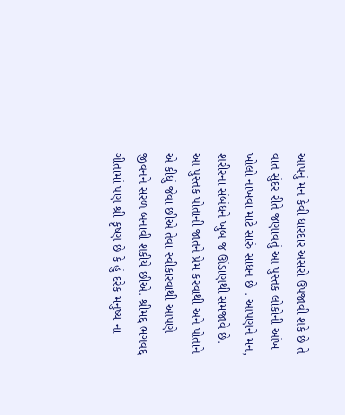આપનું મન કેવી ધારદાર અસરો ઉપજાવી શકે છે તે વાત સુંદર રીતે જણાવતું આ પુસ્તક લોકોની આંખ ખોલો નાખવા માટે સારું સાધન છે . આપણને મન, શરીરના સંબંધને ખુબ જ ઊંડાણથી સમજાવે છે.
આ પુસ્તક પોતાની જાતને પ્રેમ કરવાથી અને પોતાને એ કીધું જેવા છીએ તેવા સ્વીકારવાથી આપણે જીવનને સરળ બનાવી શકીયે છીએ. શ્રીમદ્દ ભગવદ્દ ગીતામાં પણ શ્રી કૃષ્ણ છે કે હું દરેક મનુષ્ય ના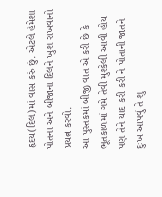હૃદય(દિલ)માં વાસ કરું છું. એટલે હંમેશા પોતના અને બીજાના દિલને ખુશ રાખવાનો પ્રયત્ન કરવો.
આ પુસ્તકમાં બીજી વાત એ કરી છે કે ભૂતકાળમાં ગમે તેવી મુશ્કેલી આવી હોય પણ તેને યાદ કરી કરી ને પોતાની જાતને દુઃખ આપવું તે શુ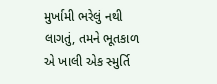મુર્ખામી ભરેલું નથી લાગતું, તમને ભૂતકાળ એ ખાલી એક સ્મુર્તિ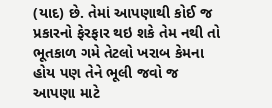(યાદ) છે. તેમાં આપણાથી કોઈ જ પ્રકારનો ફેરફાર થઇ શકે તેમ નથી તો ભૂતકાળ ગમે તેટલો ખરાબ કેમના હોય પણ તેને ભૂલી જવો જ આપણા માટે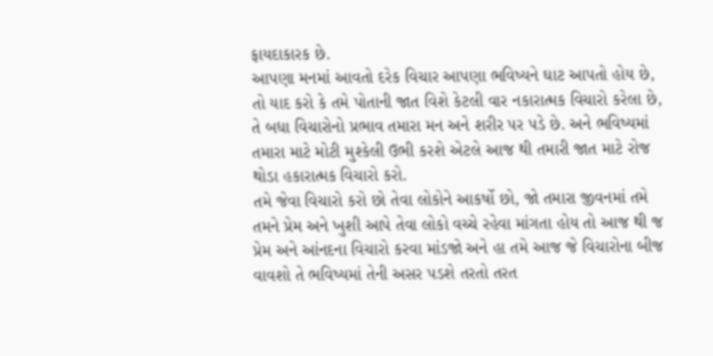ફાયદાકારક છે.
આપણા મનમાં આવતો દરેક વિચાર આપણા ભવિષ્યને ઘાટ આપતો હોય છે, તો યાદ કરો કે તમે પોતાની જાત વિશે કેટલી વાર નકારાત્મક વિચારો કરેલા છે, તે બધા વિચારોનો પ્રભાવ તમારા મન અને શરીર પર પડે છે. અને ભવિષ્યમાં તમારા માટે મોટી મુશ્કેલી ઉભી કરશે એટલે આજ થી તમારી જાત માટે રોજ થોડા હકારાત્મક વિચારો કરો.
તમે જેવા વિચારો કરો છો તેવા લોકોને આકર્ષો છો, જો તમારા જીવનમાં તમે તમને પ્રેમ અને ખુશી આપે તેવા લોકો વચ્ચે રહેવા માંગતા હોય તો આજ થી જ પ્રેમ અને આંનદના વિચારો કરવા માંડજો અને હા તમે આજ જે વિચારોના બીજ વાવશો તે ભવિષ્યમાં તેની અસર પડશે તરતો તરત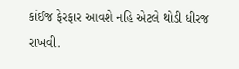કાંઈજ ફેરફાર આવશે નહિ એટલે થોડી ધીરજ રાખવી.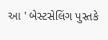આ ' બેસ્ટસેલિંગ પુસ્તકે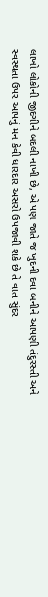લાખો લોકોની જીદગીને બદલી નાખી છે, એ પણ જાતે જ ખુદની દવા બનીને આપણી તંદુરસ્તી અને સ્વસ્થતા ઉપર આપનું મન કેવી ધારદાર અસરો ઉપજાવી શકે છે તે વાત સુંદર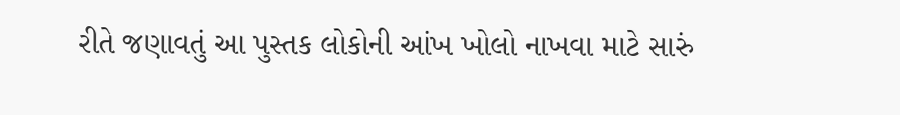રીતે જણાવતું આ પુસ્તક લોકોની આંખ ખોલો નાખવા માટે સારું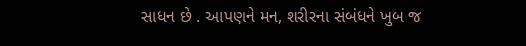સાધન છે . આપણને મન, શરીરના સંબંધને ખુબ જ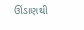ઊંડાણથી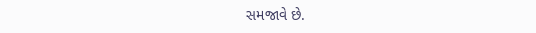સમજાવે છે.